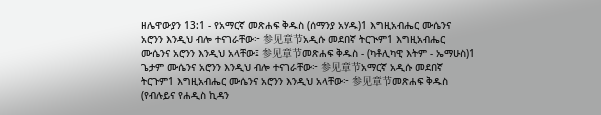ዘሌዋውያን 13:1 - የአማርኛ መጽሐፍ ቅዱስ (ሰማንያ አሃዱ)1 እግዚአብሔር ሙሴንና አሮንን እንዲህ ብሎ ተናገራቸው፦ 参见章节አዲሱ መደበኛ ትርጒም1 እግዚአብሔር ሙሴንና አሮንን እንዲህ አላቸው፤ 参见章节መጽሐፍ ቅዱስ - (ካቶሊካዊ እትም - ኤማሁስ)1 ጌታም ሙሴንና አሮንን እንዲህ ብሎ ተናገራቸው፦ 参见章节አማርኛ አዲሱ መደበኛ ትርጉም1 እግዚአብሔር ሙሴንና አሮንን እንዲህ አላቸው፦ 参见章节መጽሐፍ ቅዱስ (የብሉይና የሐዲስ ኪዳን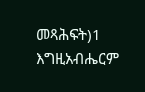መጻሕፍት)1 እግዚአብሔርም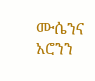ሙሴንና አሮንን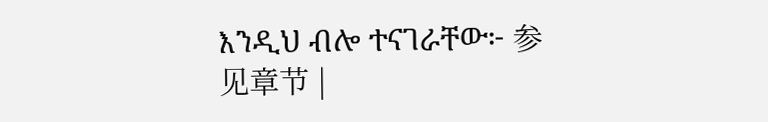እንዲህ ብሎ ተናገራቸው፦ 参见章节 |